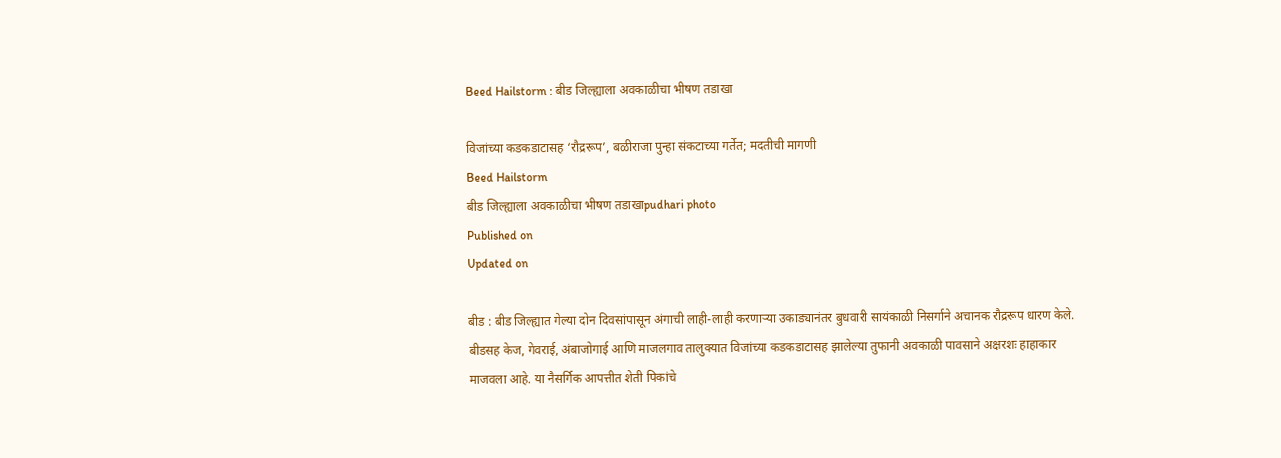Beed Hailstorm : बीड जिल्ह्याला अवकाळीचा भीषण तडाखा

विजांच्या कडकडाटासह ‌‘रौद्ररूप‌’, बळीराजा पुन्हा संकटाच्या गर्तेत; मदतीची मागणी
Beed Hailstorm
बीड जिल्ह्याला अवकाळीचा भीषण तडाखाpudhari photo
Published on
Updated on

बीड : बीड जिल्ह्यात गेल्या दोन दिवसांपासून अंगाची लाही-लाही करणाऱ्या उकाड्यानंतर बुधवारी सायंकाळी निसर्गाने अचानक रौद्ररूप धारण केले. बीडसह केज, गेवराई, अंबाजोगाई आणि माजलगाव तालुक्यात विजांच्या कडकडाटासह झालेल्या तुफानी अवकाळी पावसाने अक्षरशः हाहाकार माजवला आहे. या नैसर्गिक आपत्तीत शेती पिकांचे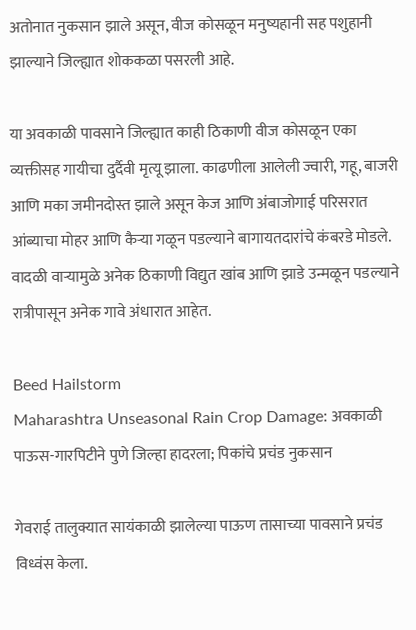अतोनात नुकसान झाले असून, वीज कोसळून मनुष्यहानी सह पशुहानी झाल्याने जिल्ह्यात शोककळा पसरली आहे.

या अवकाळी पावसाने जिल्ह्यात काही ठिकाणी वीज कोसळून एका व्यक्तीसह गायीचा दुर्दैवी मृत्यू झाला. काढणीला आलेली ज्वारी, गहू, बाजरी आणि मका जमीनदोस्त झाले असून केज आणि अंबाजोगाई परिसरात आंब्याचा मोहर आणि कैऱ्या गळून पडल्याने बागायतदारांचे कंबरडे मोडले. वादळी वाऱ्यामुळे अनेक ठिकाणी विद्युत खांब आणि झाडे उन्मळून पडल्याने रात्रीपासून अनेक गावे अंधारात आहेत.

Beed Hailstorm
Maharashtra Unseasonal Rain Crop Damage: अवकाळी पाऊस-गारपिटीने पुणे जिल्हा हादरला; पिकांचे प्रचंड नुकसान

गेवराई तालुक्यात सायंकाळी झालेल्या पाऊण तासाच्या पावसाने प्रचंड विध्वंस केला.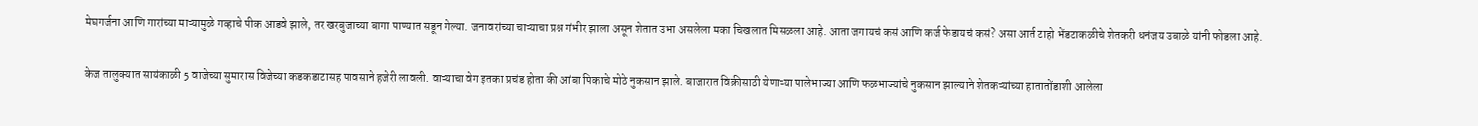मेघगर्जना आणि गारांच्या माऱ्यामुळे गव्हाचे पीक आडवे झाले, तर खरबुजाच्या बागा पाण्यात सडून गेल्या. जनावरांच्या चाऱ्याचा प्रश्न गंभीर झाला असून शेतात उभा असलेला मका चिखलात मिसळला आहे. आता जगायचं कसं आणि कर्ज फेडायचं कसं? असा आर्त टाहो भेंडटाकळीचे शेतकरी धनंजय उबाळे यांनी फोडला आहे.

केज तालुक्यात सायंकाळी 5 वाजेच्या सुमारास विजेच्या कडकडाटासह पावसाने हजेरी लावली. वाऱ्याचा वेग इतका प्रचंड होता की आंबा पिकाचे मोठे नुकसान झाले. बाजारात विक्रीसाठी येणाऱ्या पालेभाज्या आणि फळभाज्यांचे नुकसान झाल्याने शेतकऱ्यांच्या हातातोंडाशी आलेला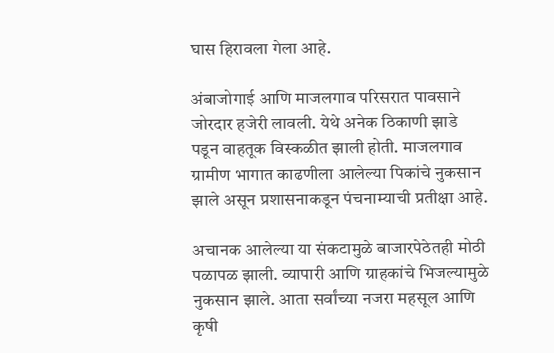घास हिरावला गेला आहे.

अंबाजोगाई आणि माजलगाव परिसरात पावसाने जोरदार हजेरी लावली. येथे अनेक ठिकाणी झाडे पडून वाहतूक विस्कळीत झाली होती. माजलगाव ग्रामीण भागात काढणीला आलेल्या पिकांचे नुकसान झाले असून प्रशासनाकडून पंचनाम्याची प्रतीक्षा आहे.

अचानक आलेल्या या संकटामुळे बाजारपेठेतही मोठी पळापळ झाली. व्यापारी आणि ग्राहकांचे भिजल्यामुळे नुकसान झाले. आता सर्वांच्या नजरा महसूल आणि कृषी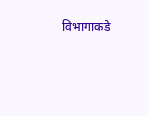विभागाकडे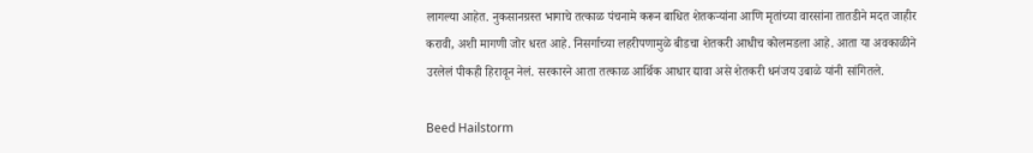लागल्या आहेत. नुकसानग्रस्त भागाचे तत्काळ पंचनामे करून बाधित शेतकऱ्यांना आणि मृतांच्या वारसांना तातडीने मदत जाहीर करावी, अशी मागणी जोर धरत आहे. निसर्गाच्या लहरीपणामुळे बीडचा शेतकरी आधीच कोलमडला आहे. आता या अवकाळीने उरलेलं पीकही हिरावून नेलं. सरकारने आता तत्काळ आर्थिक आधार द्यावा असे शेतकरी धनंजय उबाळे यांनी सांगितले.

Beed Hailstorm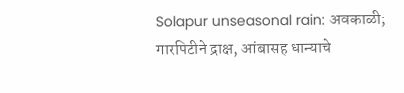Solapur unseasonal rain: अवकाळी; गारपिटीने द्राक्ष, आंबासह धान्याचे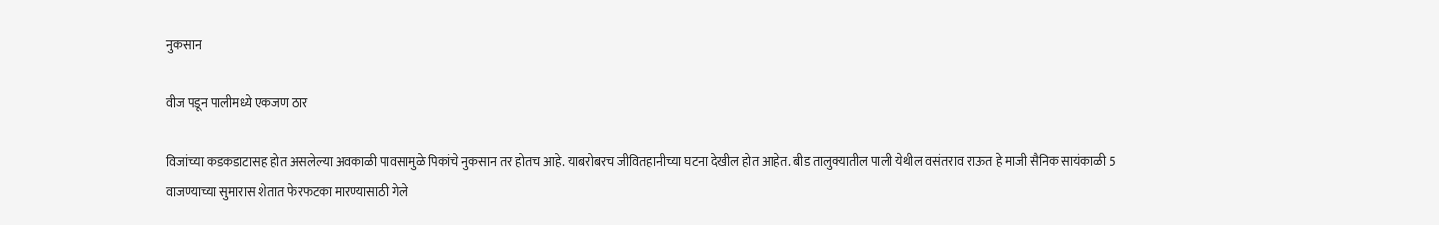नुकसान

वीज पडून पालीमध्ये एकजण ठार

विजांच्या कडकडाटासह होत असलेल्या अवकाळी पावसामुळे पिकांचे नुकसान तर होतच आहे. याबरोबरच जीवितहानीच्या घटना देखील होत आहेत. बीड तालुक्यातील पाली येथील वसंतराव राऊत हे माजी सैनिक सायंकाळी 5 वाजण्याच्या सुमारास शेतात फेरफटका मारण्यासाठी गेले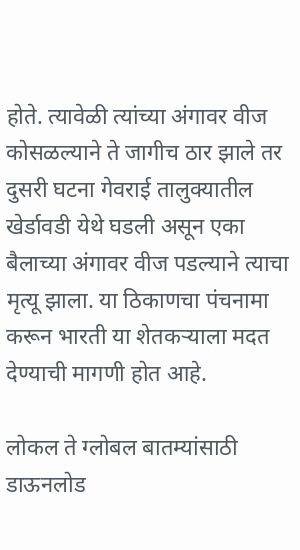होते. त्यावेळी त्यांच्या अंगावर वीज कोसळल्याने ते जागीच ठार झाले तर दुसरी घटना गेवराई तालुक्यातील खेर्डावडी येथे घडली असून एका बैलाच्या अंगावर वीज पडल्याने त्याचा मृत्यू झाला. या ठिकाणचा पंचनामा करून भारती या शेतकऱ्याला मदत देण्याची मागणी होत आहे.

लोकल ते ग्लोबल बातम्यांसाठी डाऊनलोड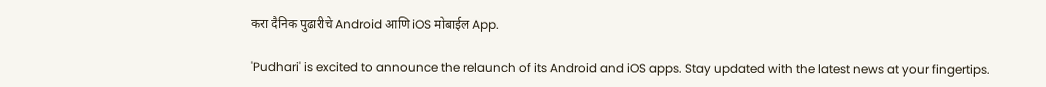करा दैनिक पुढारीचे Android आणि iOS मोबाईल App.

'Pudhari' is excited to announce the relaunch of its Android and iOS apps. Stay updated with the latest news at your fingertips.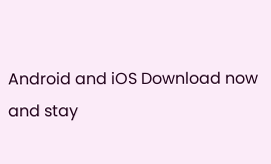Android and iOS Download now and stay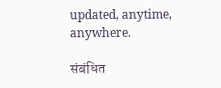updated, anytime, anywhere.

संबंधित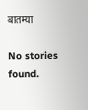बातम्या

No stories found.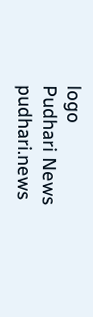logo
Pudhari News
pudhari.news